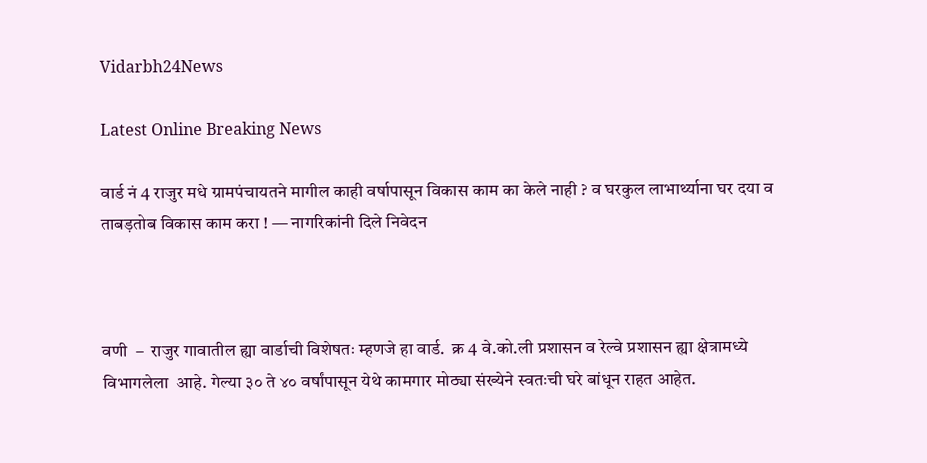Vidarbh24News

Latest Online Breaking News

वार्ड नं 4 राजुर मधे ग्रामपंचायतने मागील काही वर्षापासून विकास काम का केले नाही ? व घरकुल लाभार्थ्याना घर दया व ताबड़तोब विकास काम करा ! — नागरिकांनी दिले निवेदन



वणी  –  राजुर गावातील ह्या वार्डाची विशेषतः म्हणजे हा वार्ड.  क्र 4 वे.को.ली प्रशासन व रेल्वे प्रशासन ह्या क्षेत्रामध्ये विभागलेला  आहे. गेल्या ३० ते ४० वर्षांपासून येथे कामगार मोठ्या संख्येने स्वतःची घरे बांधून राहत आहेत.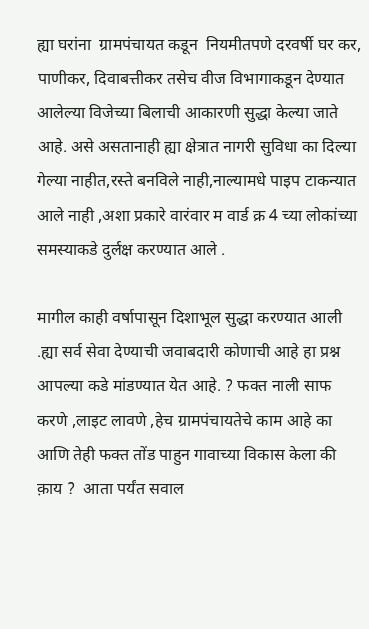ह्या घरांना  ग्रामपंचायत कडून  नियमीतपणे दरवर्षी घर कर, पाणीकर, दिवाबत्तीकर तसेच वीज विभागाकडून देण्यात आलेल्या विजेच्या बिलाची आकारणी सुद्धा केल्या जाते आहे. असे असतानाही ह्या क्षेत्रात नागरी सुविधा का दिल्या गेल्या नाहीत,रस्ते बनविले नाही,नाल्यामधे पाइप टाकन्यात आले नाही ,अशा प्रकारे वारंवार म वार्ड क्र 4 च्या लोकांच्या समस्याकडे दुर्लक्ष करण्यात आले .

मागील काही वर्षापासून दिशाभूल सुद्धा करण्यात आली .ह्या सर्व सेवा देण्याची जवाबदारी कोणाची आहे हा प्रश्न  आपल्या कडे मांडण्यात येत आहे. ? फक्त नाली साफ करणे ,लाइट लावणे ,हेच ग्रामपंचायतेचे काम आहे का आणि तेही फक्त तोंड पाहुन गावाच्या विकास केला की क़ाय ?  आता पर्यंत सवाल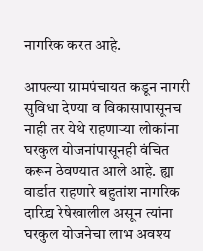नागरिक करत आहे.

आपल्या ग्रामपंचायत कडून नागरी सुविधा देण्या व विकासापासूनच नाही तर येथे राहणाऱ्या लोकांना घरकुल योजनांपासूनही वंचित करून ठेवण्यात आले आहे. ह्या वार्डात राहणारे बहुतांश नागरिक दारिद्र्य रेषेखालील असून त्यांना घरकुल योजनेचा लाभ अवश्य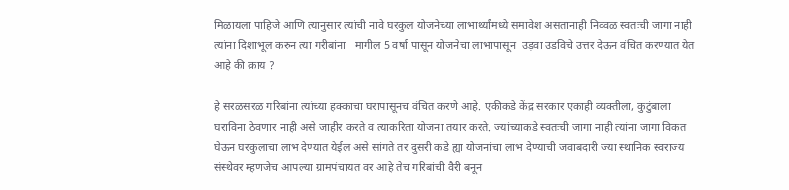मिळायला पाहिजे आणि त्यानुसार त्यांची नावे घरकुल योजनेच्या लाभार्थ्यांमध्ये समावेश असतानाही निव्वळ स्वतःची जागा नाही त्यांना दिशाभूल करुन त्या गरीबांना   मागील 5 वर्षा पासून योजनेचा लाभापासून  उड़वा उडविचे उत्तर देऊन वंचित करण्यात येत आहे की क़ाय ?

हे सरळसरळ गरिबांना त्यांच्या हक्काचा घरापासूनच वंचित करणे आहे. एकीकडे केंद्र सरकार एकाही व्यक्तीला, कुटुंबाला घराविना ठेवणार नाही असे जाहीर करते व त्याकरिता योजना तयार करते. ज्यांच्याकडे स्वतःची जागा नाही त्यांना जागा विकत घेऊन घरकुलाचा लाभ देण्यात येईल असे सांगते तर दुसरी कडे ह्या योजनांचा लाभ देण्याची जवाबदारी ज्या स्थानिक स्वराज्य संस्थेवर म्हणजेच आपल्या ग्रामपंचायत वर आहे तेच गरिबांची वैरी बनून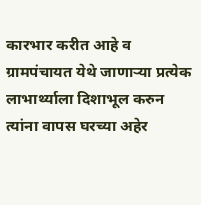कारभार करीत आहे व ग्रामपंचायत येथे जाणाऱ्या प्रत्येक लाभार्थ्याला दिशाभूल करुन त्यांना वापस घरच्या अहेर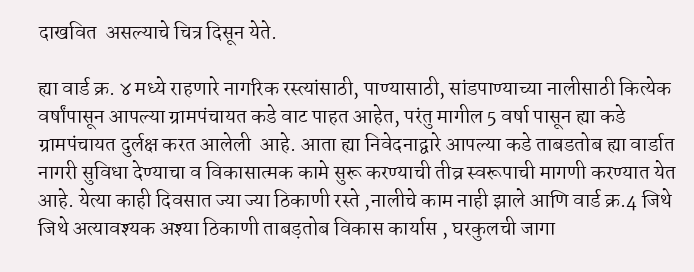दाखवित  असल्याचे चित्र दिसून येते.

ह्या वार्ड क्र. ४ मध्ये राहणारे नागरिक रस्त्यांसाठी, पाण्यासाठी, सांडपाण्याच्या नालीसाठी कित्येक वर्षांपासून आपल्या ग्रामपंचायत कडे वाट पाहत आहेत, परंतु मागील 5 वर्षा पासून ह्या कडे  ग्रामपंचायत दुर्लक्ष करत आलेली  आहे. आता ह्या निवेदनाद्वारे आपल्या कडे ताबडतोब ह्या वार्डात नागरी सुविधा देण्याचा व विकासात्मक कामे सुरू करण्याची तीव्र स्वरूपाची मागणी करण्यात येत आहे. येत्या काही दिवसात ज्या ज्या ठिकाणी रस्ते ,नालीचे काम नाही झाले आणि वार्ड क्र.4 जिथे जिथे अत्यावश्यक अश्या ठिकाणी ताबड़तोब विकास कार्यास , घरकुलची जागा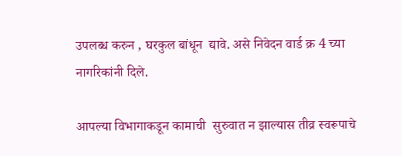उपलब्ध करुन , घरकुल बांधून  द्यावे. असे निवेदन वार्ड क्र 4 च्या नागरिकांनी दिले.

आपल्या विभागाकडून कामाची  सुरुवात न झाल्यास तीव्र स्वरूपाचे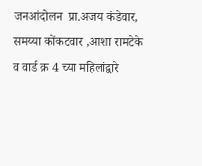जनआंदोलन  प्रा.अजय कंडेवार, समय्या कोंकटवार ,आशा रामटेके व वार्ड क्र 4 च्या महिलांद्वारे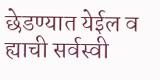छेडण्यात येईल व ह्याची सर्वस्वी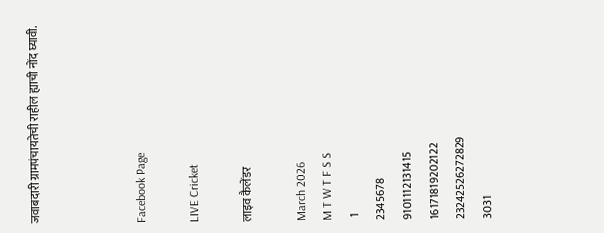जवाबदारी ग्रामपंचायतेची राहील ह्याची नोंद घ्यावी.



Facebook Page

LIVE Cricket

लाइव कैलेंडर

March 2026
M T W T F S S
 1
2345678
9101112131415
16171819202122
23242526272829
3031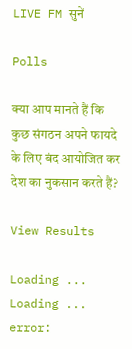LIVE FM सुनें

Polls

क्या आप मानते हैं कि कुछ संगठन अपने फायदे के लिए बंद आयोजित कर देश का नुकसान करते हैं?

View Results

Loading ... Loading ...
error: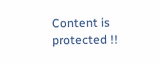Content is protected !!